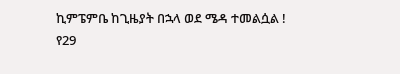ኪምፔምቤ ከጊዜያት በኋላ ወደ ሜዳ ተመልሷል !
የ29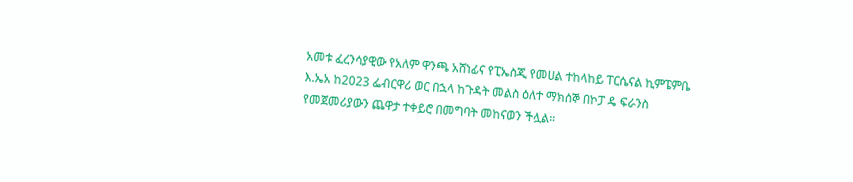አመቱ ፈረንሳያዊው የአለም ዋንጫ አሸነፊና የፒኤስጂ የመሀል ተከላከይ ፐርሴናል ኪምፔምቤ እ.ኤአ ከ2023 ፌብርዋሪ ወር በኋላ ከጉዳት መልስ ዕለተ ማክሰኞ በኮፓ ዴ ፍራንስ የመጀመሪያውን ጨዋታ ተቀይሮ በመግባት መከናወን ችሏል።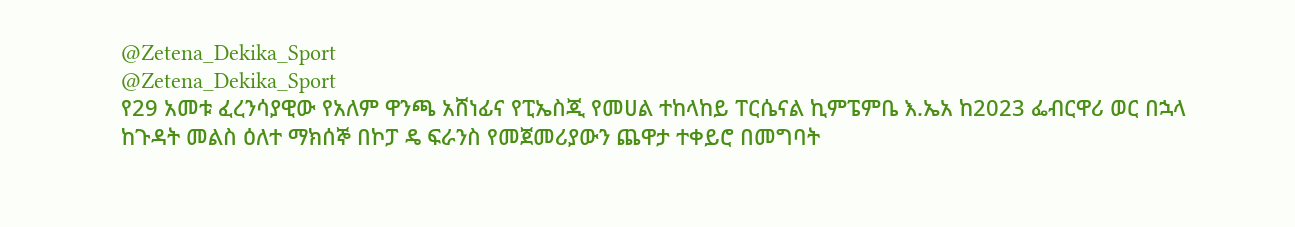@Zetena_Dekika_Sport
@Zetena_Dekika_Sport
የ29 አመቱ ፈረንሳያዊው የአለም ዋንጫ አሸነፊና የፒኤስጂ የመሀል ተከላከይ ፐርሴናል ኪምፔምቤ እ.ኤአ ከ2023 ፌብርዋሪ ወር በኋላ ከጉዳት መልስ ዕለተ ማክሰኞ በኮፓ ዴ ፍራንስ የመጀመሪያውን ጨዋታ ተቀይሮ በመግባት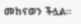መከናወን ችሏል።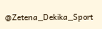@Zetena_Dekika_Sport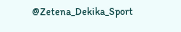@Zetena_Dekika_Sport